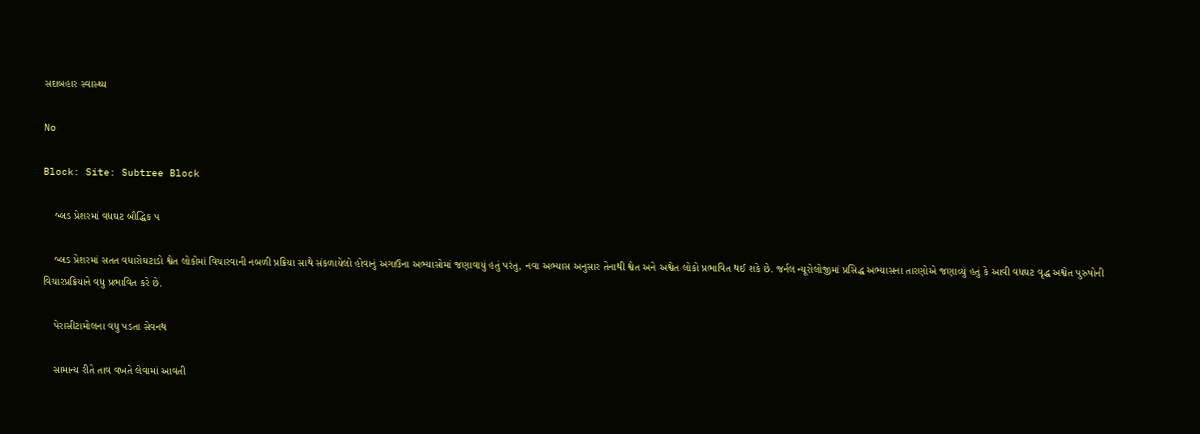સદાબહાર સ્વાસ્થ્ય

No

Block: Site: Subtree Block

    બ્લડ પ્રેશરમાં વધઘટ બૌદ્ધિક પ

    બ્લડ પ્રેશરમાં સતત વધારોઘટાડો શ્વેત લોકોમાં વિચારવાની નબળી પ્રક્રિયા સાથે સંકળાયેલો હોવાનું અગાઉના અભ્યાસોમાં જણાવાયું હતું પરંતુ, નવા અભ્યાસ અનુસાર તેનાથી શ્વેત અને અશ્વેત લોકો પ્રભાવિત થઈ શકે છે. જર્નલ ન્યૂરોલોજીમાં પ્રસિદ્ધ અભ્યાસના તારણોએ જણાવ્યું હતું કે આવી વધઘટ વૃદ્ધ અશ્વેત પુરુષોની વિચારપ્રક્રિયાને વધુ પ્રભાવિત કરે છે.

    પેરાસીટામોલના વધુ પડતા સેવનથ

    સામાન્ય રીતે તાવ વખતે લેવામાં આવતી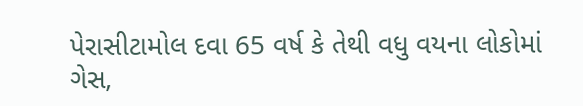પેરાસીટામોલ દવા 65 વર્ષ કે તેથી વધુ વયના લોકોમાં ગેસ,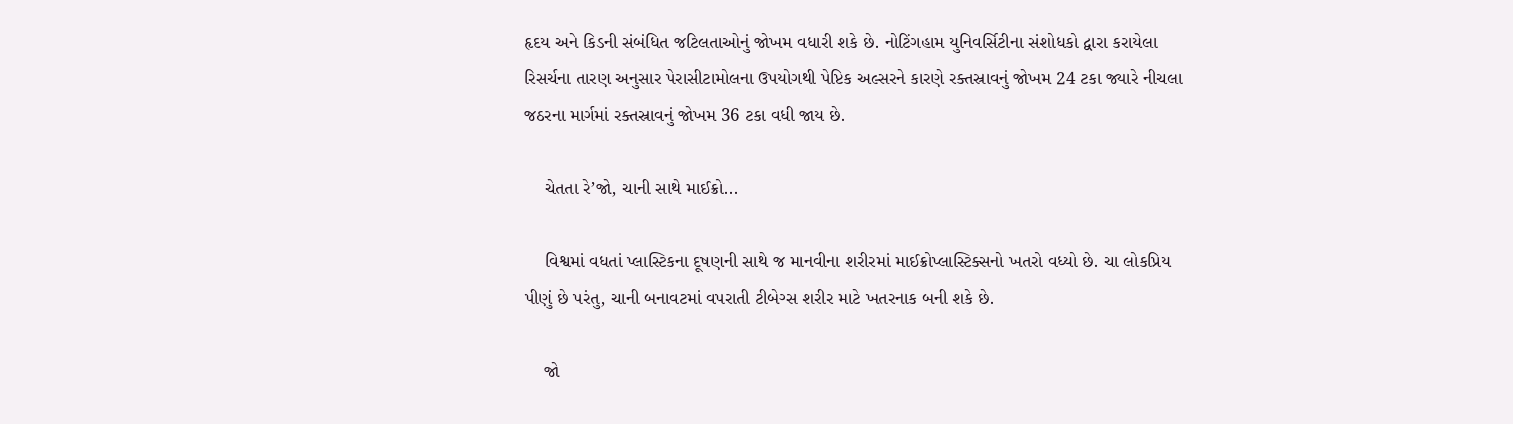હૃદય અને કિડની સંબંધિત જટિલતાઓનું જોખમ વધારી શકે છે. નોટિંગહામ યુનિવર્સિટીના સંશોધકો દ્વારા કરાયેલા રિસર્ચના તારણ અનુસાર પેરાસીટામોલના ઉપયોગથી પેપ્ટિક અલ્સરને કારણે રક્તસ્રાવનું જોખમ 24 ટકા જ્યારે નીચલા જઠરના માર્ગમાં રક્તસ્રાવનું જોખમ 36 ટકા વધી જાય છે.

    ચેતતા રે’જો, ચાની સાથે માઈક્રો...

    વિશ્વમાં વધતાં પ્લાસ્ટિકના દૂષણની સાથે જ માનવીના શરીરમાં માઈક્રોપ્લાસ્ટિક્સનો ખતરો વધ્યો છે. ચા લોકપ્રિય પીણું છે પરંતુ, ચાની બનાવટમાં વપરાતી ટીબેગ્સ શરીર માટે ખતરનાક બની શકે છે.

    જો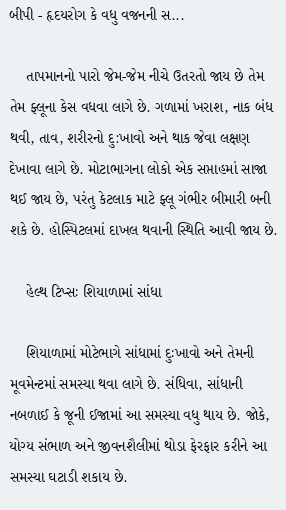બીપી - હૃદયરોગ કે વધુ વજનની સ...

    તાપમાનનો પારો જેમ-જેમ નીચે ઉતરતો જાય છે તેમ તેમ ફ્લૂના કેસ વધવા લાગે છે. ગળામાં ખરાશ, નાક બંધ થવી, તાવ, શરીરનો દુ:ખાવો અને થાક જેવા લક્ષણ દેખાવા લાગે છે. મોટાભાગના લોકો એક સપ્તાહમાં સાજા થઈ જાય છે, પરંતુ કેટલાક માટે ફ્લૂ ગંભીર બીમારી બની શકે છે. હોસ્પિટલમાં દાખલ થવાની સ્થિતિ આવી જાય છે.

    હેલ્થ ટિપ્સઃ શિયાળામાં સાંધા

    શિયાળામાં મોટેભાગે સાંધામાં દુઃખાવો અને તેમની મૂવમેન્ટમાં સમસ્યા થવા લાગે છે. સંધિવા, સાંધાની નબળાઈ કે જૂની ઈજામાં આ સમસ્યા વધુ થાય છે. જોકે, યોગ્ય સંભાળ અને જીવનશૈલીમાં થોડા ફેરફાર કરીને આ સમસ્યા ઘટાડી શકાય છે.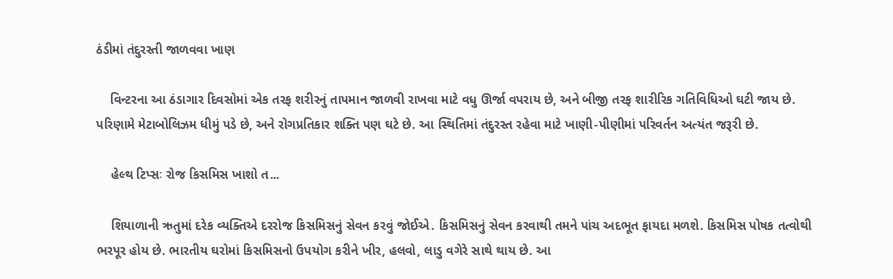ઠંડીમાં તંદુરસ્તી જાળવવા ખાણ

    વિન્ટરના આ ઠંડાગાર દિવસોમાં એક તરફ શરીરનું તાપમાન જાળવી રાખવા માટે વધુ ઊર્જા વપરાય છે, અને બીજી તરફ શારીરિક ગતિવિધિઓ ઘટી જાય છે. પરિણામે મેટાબોલિઝમ ધીમું પડે છે, અને રોગપ્રતિકાર શક્તિ પણ ઘટે છે. આ સ્થિતિમાં તંદુરસ્ત રહેવા માટે ખાણી-પીણીમાં પરિવર્તન અત્યંત જરૂરી છે.

    હેલ્થ ટિપ્સઃ રોજ કિસમિસ ખાશો ત...

    શિયાળાની ઋતુમાં દરેક વ્યક્તિએ દરરોજ કિસમિસનું સેવન કરવું જોઈએ. કિસમિસનું સેવન કરવાથી તમને પાંચ અદભૂત ફાયદા મળશે. કિસમિસ પોષક તત્વોથી ભરપૂર હોય છે. ભારતીય ઘરોમાં કિસમિસનો ઉપયોગ કરીને ખીર, હલવો, લાડુ વગેરે સાથે થાય છે. આ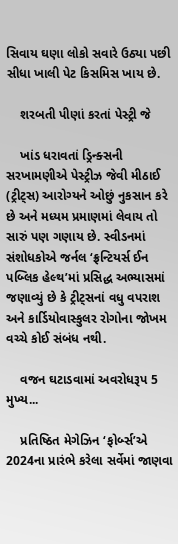સિવાય ઘણા લોકો સવારે ઉઠ્યા પછી સીધા ખાલી પેટ કિસમિસ ખાય છે.

    શરબતી પીણાં કરતાં પેસ્ટ્રી જે

    ખાંડ ધરાવતાં ડ્રિન્ક્સની સરખામણીએ પેસ્ટ્રીઝ જેવી મીઠાઈ (ટ્રીટ્સ) આરોગ્યને ઓછું નુકસાન કરે છે અને મધ્યમ પ્રમાણમાં લેવાય તો સારું પણ ગણાય છે. સ્વીડનમાં સંશોધકોએ જર્નલ ‘ફ્રન્ટિયર્સ ઈન પબ્લિક હેલ્થ’માં પ્રસિદ્ધ અભ્યાસમાં જણાવ્યું છે કે ટ્રીટ્સનાં વધુ વપરાશ અને કાર્ડિયોવાસ્કુલર રોગોના જોખમ વચ્ચે કોઈ સંબંધ નથી.

    વજન ઘટાડવામાં અવરોધરૂપ 5 મુખ્ય...

    પ્રતિષ્ઠિત મેગેઝિન ‘ફોર્બ્સ’એ 2024ના પ્રારંભે કરેલા સર્વેમાં જાણવા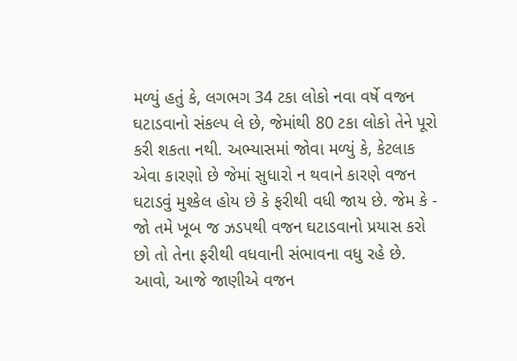મળ્યું હતું કે, લગભગ 34 ટકા લોકો નવા વર્ષે વજન ઘટાડવાનો સંકલ્પ લે છે, જેમાંથી 80 ટકા લોકો તેને પૂરો કરી શકતા નથી. અભ્યાસમાં જોવા મળ્યું કે, કેટલાક એવા કારણો છે જેમાં સુધારો ન થવાને કારણે વજન ઘટાડવું મુશ્કેલ હોય છે કે ફરીથી વધી જાય છે. જેમ કે - જો તમે ખૂબ જ ઝડપથી વજન ઘટાડવાનો પ્રયાસ કરો છો તો તેના ફરીથી વધવાની સંભાવના વધુ રહે છે. આવો, આજે જાણીએ વજન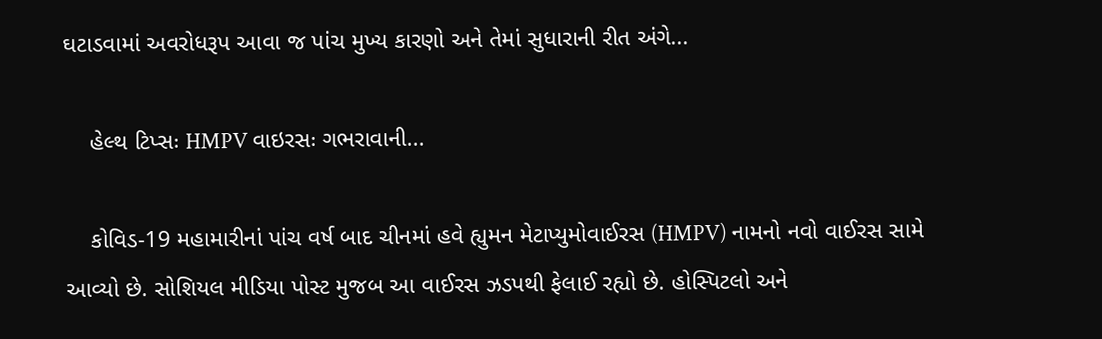ઘટાડવામાં અવરોધરૂપ આવા જ પાંચ મુખ્ય કારણો અને તેમાં સુધારાની રીત અંગે...

    હેલ્થ ટિપ્સઃ HMPV વાઇરસઃ ગભરાવાની...

    કોવિડ-19 મહામારીનાં પાંચ વર્ષ બાદ ચીનમાં હવે હ્યુમન મેટાપ્યુમોવાઈરસ (HMPV) નામનો નવો વાઈરસ સામે આવ્યો છે. સોશિયલ મીડિયા પોસ્ટ મુજબ આ વાઈરસ ઝડપથી ફેલાઈ રહ્યો છે. હોસ્પિટલો અને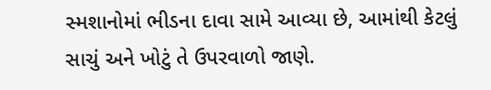સ્મશાનોમાં ભીડના દાવા સામે આવ્યા છે, આમાંથી કેટલું સાચું અને ખોટું તે ઉપરવાળો જાણે.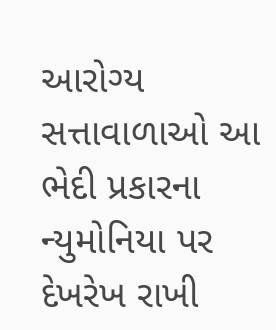આરોગ્ય સત્તાવાળાઓ આ ભેદી પ્રકારના ન્યુમોનિયા પર દેખરેખ રાખી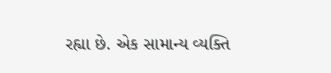રહ્યા છે. એક સામાન્ય વ્યક્તિ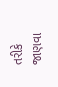તરીકે જાણવા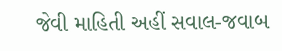જેવી માહિતી અહીં સવાલ-જવાબ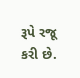રૂપે રજૂ કરી છે.